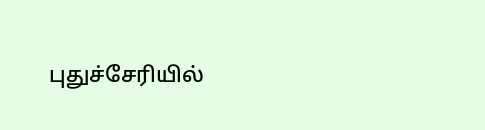புதுச்சேரியில்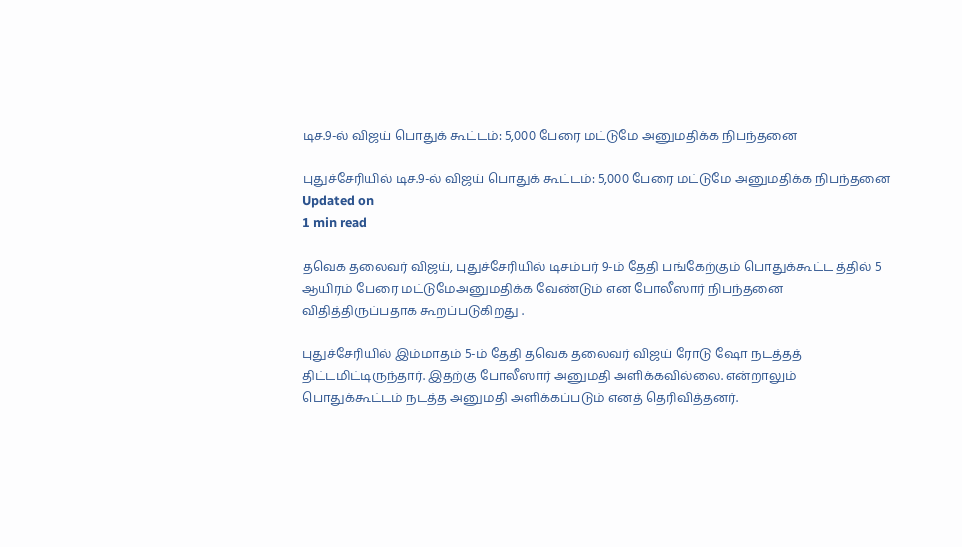டிச.9-ல் விஜய் பொதுக் கூட்டம்: 5,000 பேரை மட்டுமே அனுமதிக்க நிபந்தனை

புதுச்சேரியில் டிச.9-ல் விஜய் பொதுக் கூட்டம்: 5,000 பேரை மட்டுமே அனுமதிக்க நிபந்தனை
Updated on
1 min read

தவெக தலைவர் விஜய், புதுச்சேரியில் டிசம்பர் 9-ம் தேதி பங்கேற்கும் பொதுக்கூட்ட த்தில் 5 ஆயிரம் பேரை மட்டுமேஅனுமதிக்க வேண்டும் என போலீஸார் நிபந்தனை விதித்திருப்பதாக கூறப்படுகிறது .

புதுச்சேரியில் இம்மாதம் 5-ம் தேதி தவெக தலைவர் விஜய் ரோடு ஷோ நடத்தத் திட்டமிட்டிருந்தார். இதற்கு போலீஸார் அனுமதி அளிக்கவில்லை. என்றாலும் பொதுக்கூட்டம் நடத்த அனுமதி அளிக்கப்படும் எனத் தெரிவித்தனர்.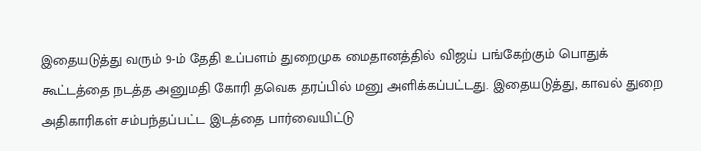இதையடுத்து வரும் 9-ம் தேதி உப்பளம் துறைமுக மைதானத்தில் விஜய் பங்கேற்கும் பொதுக் கூட்டத்தை நடத்த அனுமதி கோரி தவெக தரப்பில் மனு அளிக்கப்பட்டது. இதையடுத்து, காவல் துறை அதிகாரிகள் சம்பந்தப்பட்ட இடத்தை பார்வையிட்டு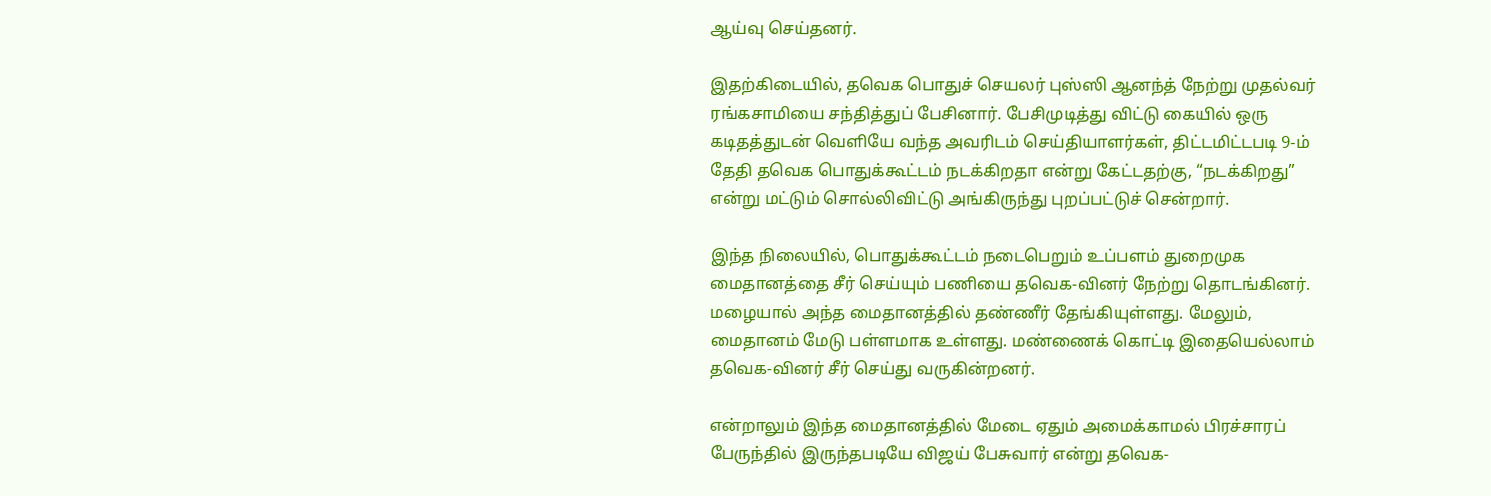ஆய்வு செய்தனர்.

இதற்கிடையில், தவெக பொதுச் செயலர் புஸ்ஸி ஆனந்த் நேற்று முதல்வர் ரங்கசாமியை சந்தித்துப் பேசினார். பேசிமுடித்து விட்டு கையில் ஒரு கடிதத்துடன் வெளியே வந்த அவரிடம் செய்தியாளர்கள், திட்டமிட்டபடி 9-ம் தேதி தவெக பொதுக்கூட்டம் நடக்கிறதா என்று கேட்டதற்கு, “நடக்கிறது” என்று மட்டும் சொல்லிவிட்டு அங்கிருந்து புறப்பட்டுச் சென்றார்.

இந்த நிலையில், பொதுக்கூட்டம் நடைபெறும் உப்பளம் துறைமுக மைதானத்தை சீர் செய்யும் பணியை தவெக-வினர் நேற்று தொடங்கினர். மழையால் அந்த மைதானத்தில் தண்ணீர் தேங்கியுள்ளது. மேலும், மைதானம் மேடு பள்ளமாக உள்ளது. மண்ணைக் கொட்டி இதையெல்லாம் தவெக-வினர் சீர் செய்து வருகின்றனர்.

என்றாலும் இந்த மைதானத்தில் மேடை ஏதும் அமைக்காமல் பிரச்சாரப் பேருந்தில் இருந்தபடியே விஜய் பேசுவார் என்று தவெக-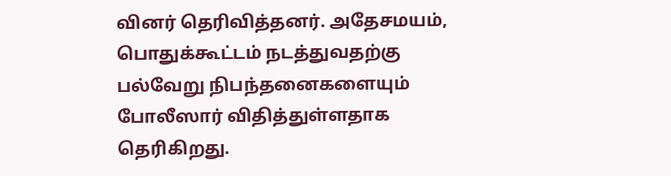வினர் தெரிவித்தனர். அதேசமயம், பொதுக்கூட்டம் நடத்துவதற்கு பல்வேறு நிபந்தனைகளையும் போலீஸார் விதித்துள்ளதாக தெரிகிறது.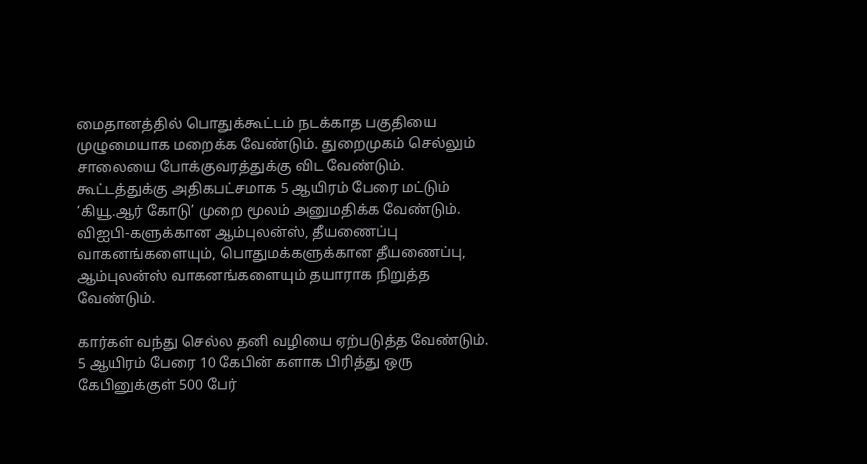மைதானத்தில் பொதுக்கூட்டம் நடக்காத பகுதியை முழுமையாக மறைக்க வேண்டும். துறைமுகம் செல்லும் சாலையை போக்குவரத்துக்கு விட வேண்டும். கூட்டத்துக்கு அதிகபட்சமாக 5 ஆயிரம் பேரை மட்டும் ‘கியூ.ஆர் கோடு’ முறை மூலம் அனுமதிக்க வேண்டும். விஐபி-களுக்கான ஆம்புலன்ஸ், தீயணைப்பு வாகனங்களையும், பொதுமக்களுக்கான தீயணைப்பு, ஆம்புலன்ஸ் வாகனங்களையும் தயாராக நிறுத்த வேண்டும்.

கார்கள் வந்து செல்ல தனி வழியை ஏற்படுத்த வேண்டும். 5 ஆயிரம் பேரை 10 கேபின் களாக பிரித்து ஒரு கேபினுக்குள் 500 பேர்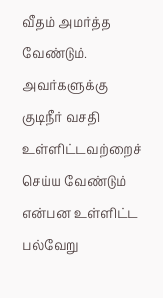வீதம் அமர்த்த வேண்டும். அவர்களுக்கு குடிநீர் வசதி உள்ளிட்டவற்றைச் செய்ய வேண்டும் என்பன உள்ளிட்ட பல்வேறு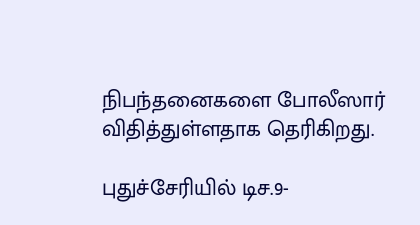நிபந்தனைகளை போலீஸார் விதித்துள்ளதாக தெரிகிறது.

புதுச்சேரியில் டிச.9-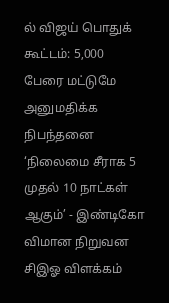ல் விஜய் பொதுக் கூட்டம்: 5,000 பேரை மட்டுமே அனுமதிக்க நிபந்தனை
‘நிலைமை சீராக 5 முதல் 10 நாட்கள் ஆகும்’ - இண்டிகோ விமான நிறுவன சிஇஓ விளக்கம்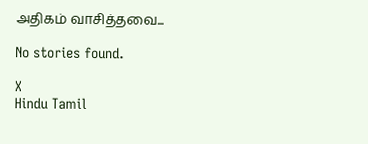அதிகம் வாசித்தவை...

No stories found.

X
Hindu Tamil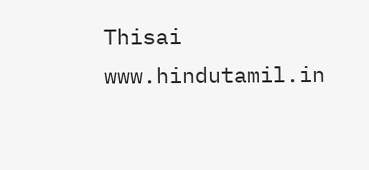Thisai
www.hindutamil.in